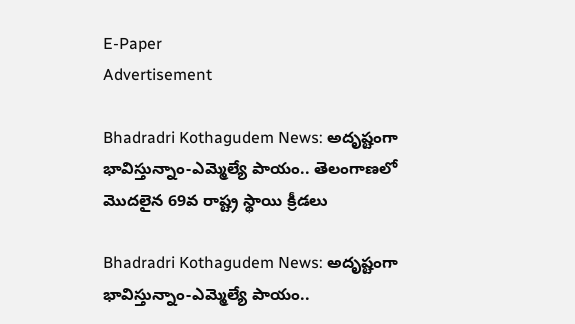E-Paper
Advertisement

Bhadradri Kothagudem News: అదృష్టంగా భావిస్తున్నాం-ఎమ్మెల్యే పాయం.. తెలంగాణలో మొదలైన 69వ రాష్ట్ర స్థాయి క్రీడలు

Bhadradri Kothagudem News: అదృష్టంగా భావిస్తున్నాం-ఎమ్మెల్యే పాయం..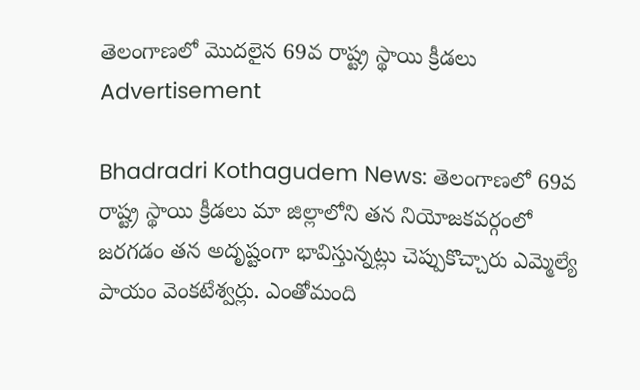తెలంగాణలో మొదలైన 69వ రాష్ట్ర స్థాయి క్రీడలు
Advertisement

Bhadradri Kothagudem News: తెలంగాణలో 69వ రాష్ట్ర స్థాయి క్రీడలు మా జిల్లాలోని తన నియోజకవర్గంలో జరగడం తన అదృష్టంగా భావిస్తున్నట్లు చెప్పుకొచ్చారు ఎమ్మెల్యే పాయం వెంకటేశ్వర్లు. ఎంతోమంది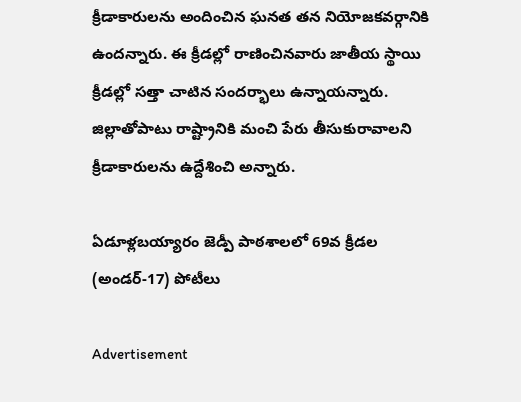క్రీడాకారులను అందించిన ఘనత తన నియోజకవర్గానికి ఉందన్నారు. ఈ క్రీడల్లో రాణించినవారు జాతీయ స్థాయి క్రీడల్లో సత్తా చాటిన సందర్భాలు ఉన్నాయన్నారు.  జిల్లాతోపాటు రాష్ట్రానికి మంచి పేరు తీసుకురావాలని క్రీడాకారులను ఉద్దేశించి అన్నారు.

ఏడూళ్లబయ్యారం జెడ్పీ పాఠశాలలో 69వ క్రీడల (అండర్-17) పోటీలు

Advertisement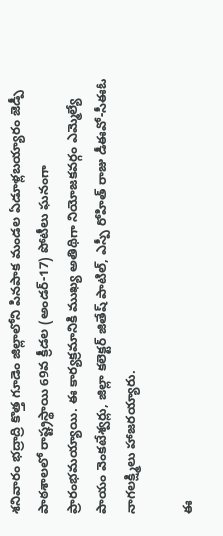శనివారం భద్రాద్రి కొత్త గూడెం జిల్లాలోని పినపాక మండల ఏడూళ్లబయ్యారం జెడ్పీ పాఠశాలలో రాష్ట్రస్థాయి 69వ క్రీడల (అండర్-17) పోటీలు ఘనంగా ప్రారంభమయ్యాయి. ఈ కార్యక్రమానికి ముఖ్య అతిథిగా నియోజకవర్గం ఎమ్మెల్యే పాయం వెంకటేశ్వర్లు, జిల్లా కలెక్టర్ జితేష్ పాటిల్, ఎస్పీ రోహిత్ రాజు డీఈవో-సీఈఓ నాగలక్ష్మిలు హాజరయ్యారు.

ఈ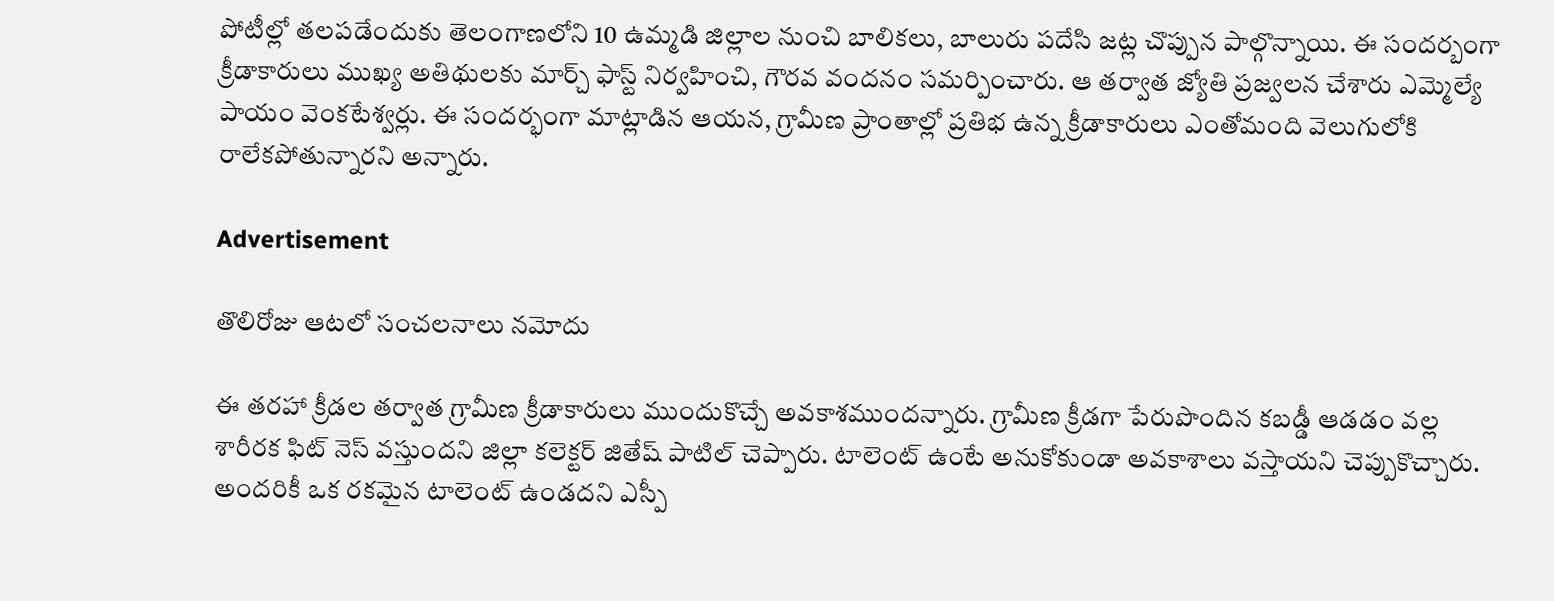పోటీల్లో తలపడేందుకు తెలంగాణలోని 10 ఉమ్మడి జిల్లాల నుంచి బాలికలు, బాలురు పదేసి జట్ల చొప్పున పాల్గొన్నాయి. ఈ సందర్బంగా క్రీడాకారులు ముఖ్య అతిథులకు మార్చ్ ఫాస్ట్ నిర్వహించి, గౌరవ వందనం సమర్పించారు. ఆ తర్వాత జ్యోతి ప్రజ్వలన చేశారు ఎమ్మెల్యే పాయం వెంకటేశ్వర్లు. ఈ సందర్భంగా మాట్లాడిన ఆయన, గ్రామీణ ప్రాంతాల్లో ప్రతిభ ఉన్న క్రీడాకారులు ఎంతోమంది వెలుగులోకి రాలేకపోతున్నారని అన్నారు.

Advertisement

తొలిరోజు ఆటలో సంచలనాలు నమోదు

ఈ తరహా క్రీడల తర్వాత గ్రామీణ క్రీడాకారులు ముందుకొచ్చే అవకాశముందన్నారు. గ్రామీణ క్రీడగా పేరుపొందిన కబడ్డీ ఆడడం వల్ల శారీరక ఫిట్ నెస్ వస్తుందని జిల్లా కలెక్టర్ జితేష్ పాటిల్ చెప్పారు. టాలెంట్ ఉంటే అనుకోకుండా అవకాశాలు వస్తాయని చెప్పుకొచ్చారు. అందరికీ ఒక రకమైన టాలెంట్ ఉండదని ఎస్పీ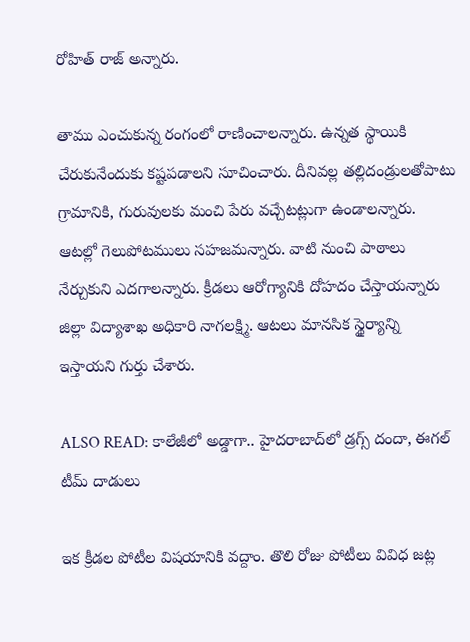రోహిత్ రాజ్ అన్నారు.

తాము ఎంచుకున్న రంగంలో రాణించాలన్నారు. ఉన్నత స్థాయికి చేరుకునేందుకు కష్టపడాలని సూచించారు. దీనివల్ల తల్లిదండ్రులతోపాటు గ్రామానికి, గురువులకు మంచి పేరు వచ్చేటట్లుగా ఉండాలన్నారు. ఆటల్లో గెలుపోటములు సహజమన్నారు. వాటి నుంచి పాఠాలు నేర్చుకుని ఎదగాలన్నారు. క్రీడలు ఆరోగ్యానికి దోహదం చేస్తాయన్నారు జిల్లా విద్యాశాఖ అధికారి నాగలక్ష్మి. ఆటలు మానసిక స్థైర్యాన్ని ఇస్తాయని గుర్తు చేశారు.

ALSO READ: కాలేజీలో అడ్డాగా.. హైదరాబాద్‌లో డ్రగ్స్ దందా, ఈగల్ టీమ్ దాడులు

ఇక క్రీడల పోటీల విషయానికి వద్దాం. తొలి రోజు పోటీలు వివిధ జట్ల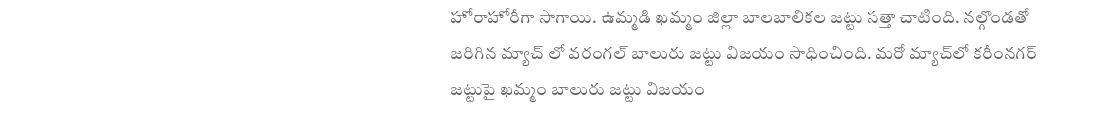హోరాహోరీగా సాగాయి. ఉమ్మడి ఖమ్మం జిల్లా బాలబాలికల జట్టు సత్తా చాటింది. నల్గొండతో జరిగిన మ్యాచ్ లో వరంగల్ బాలురు జట్టు విజయం సాధించింది. మరో మ్యాచ్‌లో కరీంనగర్ జట్టుపై ఖమ్మం బాలురు జట్టు విజయం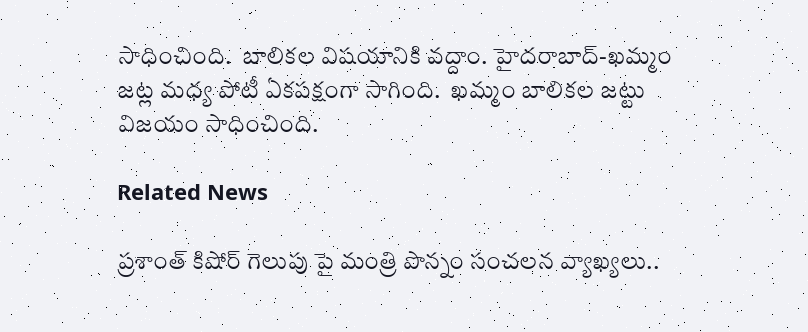సాధించింది.  బాలికల విషయానికి వద్దాం. హైదరాబాద్-ఖమ్మం జట్ల మధ్య పోటీ ఏకపక్షంగా సాగింది.  ఖమ్మం బాలికల జట్టు విజయం సాధించింది.

Related News

ప్రశాంత్ కిషోర్ గెలుపు పై మంత్రి పొన్నం సంచలన వ్యాఖ్యలు..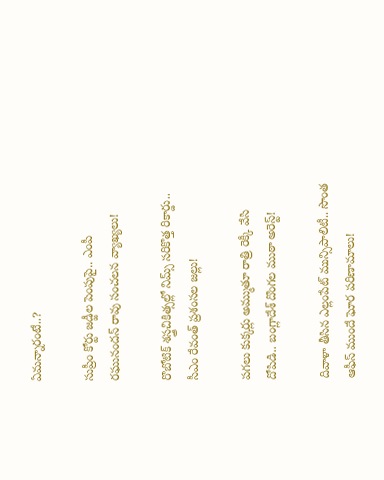ఏమన్నారంటే..?

సుప్రీం కోర్టు జడ్జీల పెంపుపై.. ఎంపీ రఘునందన్ రావు సంచలన వ్యాఖ్యలు!

రొబోటిక్ శస్త్రచికిత్సల్లో నిమ్స్ సరికొత్త రికార్డు.. సీఎం రేవంత్ ప్రశంసల జల్లు!

పగలు కుక్కర్లు అమ్ముతూ రాత్రి రెక్కీ వేసి దోపిడి.. బంగ్లాదేశ్ దొంగల ముఠా అరెస్ట్!

దివాళా తీసిన ఎల్లంపేట్ మున్సిపాలిటీ.. సొంత ఆఫీస్ ముందే ఘోర పరిణామాలు!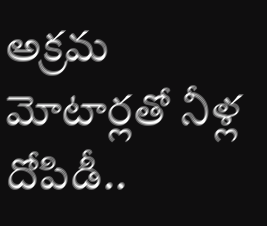అక్రమ మోటార్లతో నీళ్ల దోపిడీ..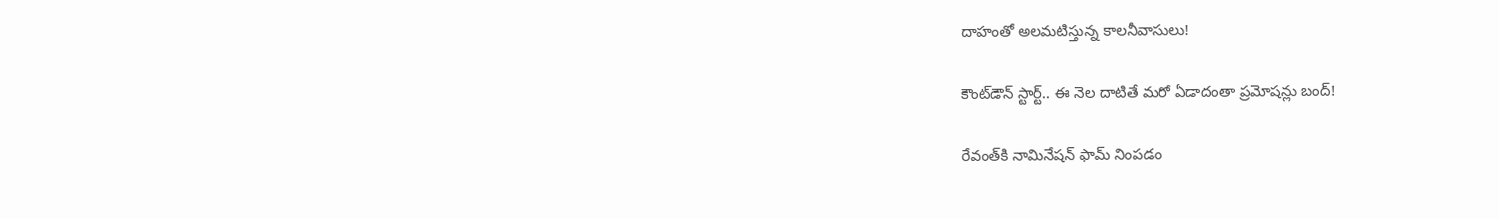దాహంతో అలమటిస్తున్న కాలనీవాసులు!

కౌంట్‌డౌన్ స్టార్ట్.. ఈ నెల దాటితే మరో ఏడాదంతా ప్రమోషన్లు బంద్!

రేవంత్‌కి నామినేషన్ ఫామ్ నింపడం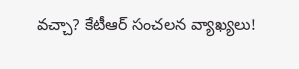వచ్చా? కేటీఆర్ సంచలన వ్యాఖ్యలు!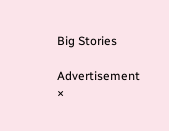Big Stories

Advertisement
×